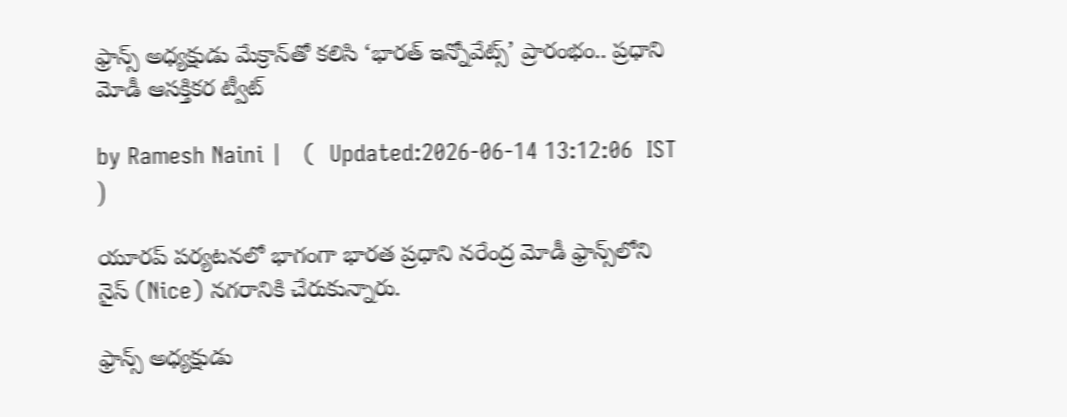ఫ్రాన్స్ అధ్యక్షుడు మేక్రాన్‌తో కలిసి ‘భారత్ ఇన్నోవేట్స్’ ప్రారంభం.. ప్రధాని మోడీ ఆసక్తికర ట్వీట్

by Ramesh Naini |   (  Updated:2026-06-14 13:12:06  IST  )

యూరప్ పర్యటనలో భాగంగా భారత ప్రధాని నరేంద్ర మోడీ ఫ్రాన్స్‌లోని నైస్ (Nice) నగరానికి చేరుకున్నారు.

ఫ్రాన్స్ అధ్యక్షుడు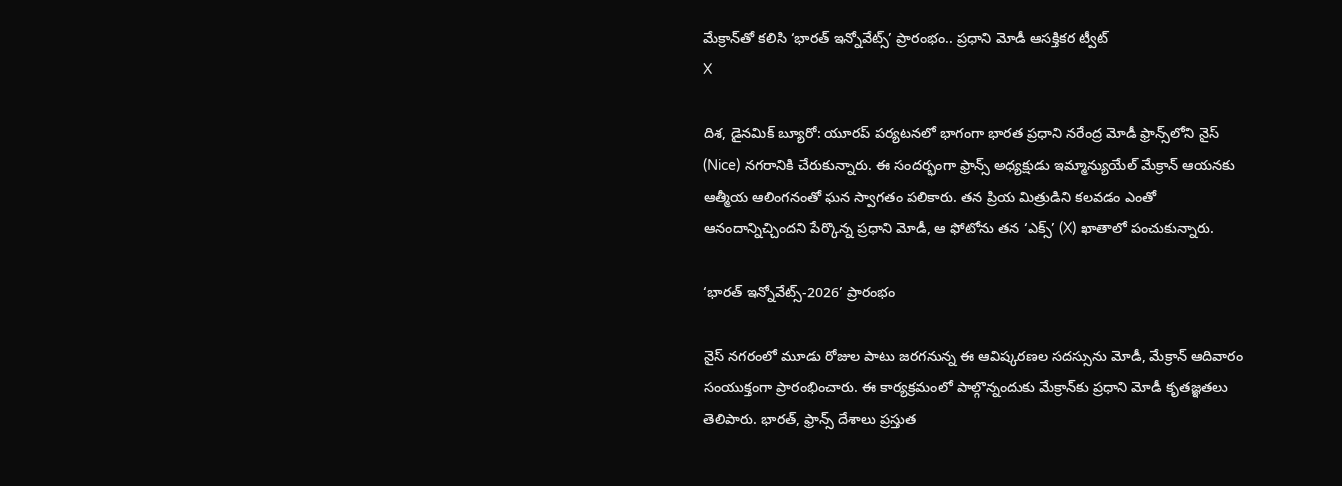మేక్రాన్‌తో కలిసి ‘భారత్ ఇన్నోవేట్స్’ ప్రారంభం.. ప్రధాని మోడీ ఆసక్తికర ట్వీట్
X

దిశ, డైనమిక్ బ్యూరో: యూరప్ పర్యటనలో భాగంగా భారత ప్రధాని నరేంద్ర మోడీ ఫ్రాన్స్‌లోని నైస్ (Nice) నగరానికి చేరుకున్నారు. ఈ సందర్భంగా ఫ్రాన్స్ అధ్యక్షుడు ఇమ్మాన్యుయేల్ మేక్రాన్ ఆయనకు ఆత్మీయ ఆలింగనంతో ఘన స్వాగతం పలికారు. తన ప్రియ మిత్రుడిని కలవడం ఎంతో ఆనందాన్నిచ్చిందని పేర్కొన్న ప్రధాని మోడీ, ఆ ఫోటోను తన ‘ఎక్స్’ (X) ఖాతాలో పంచుకున్నారు.

‘భారత్ ఇన్నోవేట్స్-2026’ ప్రారంభం

నైస్ నగరంలో మూడు రోజుల పాటు జరగనున్న ఈ ఆవిష్కరణల సదస్సును మోడీ, మేక్రాన్ ఆదివారం సంయుక్తంగా ప్రారంభించారు. ఈ కార్యక్రమంలో పాల్గొన్నందుకు మేక్రాన్‌కు ప్రధాని మోడీ కృతజ్ఞతలు తెలిపారు. భారత్, ఫ్రాన్స్ దేశాలు ప్రస్తుత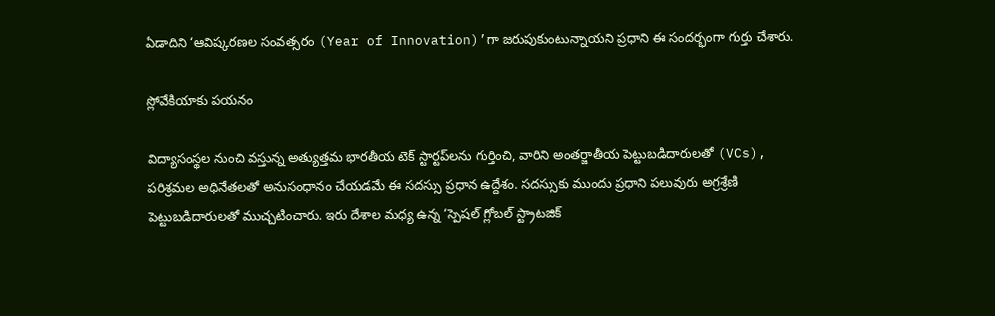ఏడాదిని ‘ఆవిష్కరణల సంవత్సరం (Year of Innovation)’గా జరుపుకుంటున్నాయని ప్రధాని ఈ సందర్భంగా గుర్తు చేశారు.

స్లోవేకియాకు పయనం

విద్యాసంస్థల నుంచి వస్తున్న అత్యుత్తమ భారతీయ టెక్ స్టార్టప్‌లను గుర్తించి, వారిని అంతర్జాతీయ పెట్టుబడిదారులతో (VCs), పరిశ్రమల అధినేతలతో అనుసంధానం చేయడమే ఈ సదస్సు ప్రధాన ఉద్దేశం. సదస్సుకు ముందు ప్రధాని పలువురు అగ్రశ్రేణి పెట్టుబడిదారులతో ముచ్చటించారు. ఇరు దేశాల మధ్య ఉన్న ‘స్పెషల్ గ్లోబల్ స్ట్రాటజిక్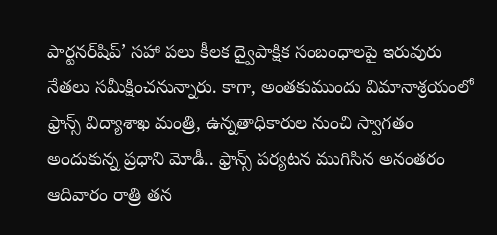పార్టనర్‌షిప్’ సహా పలు కీలక ద్వైపాక్షిక సంబంధాలపై ఇరువురు నేతలు సమీక్షించనున్నారు. కాగా, అంతకుముందు విమానాశ్రయంలో ఫ్రాన్స్ విద్యాశాఖ మంత్రి, ఉన్నతాధికారుల నుంచి స్వాగతం అందుకున్న ప్రధాని మోడీ.. ఫ్రాన్స్ పర్యటన ముగిసిన అనంతరం ఆదివారం రాత్రి తన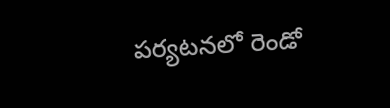పర్యటనలో రెండో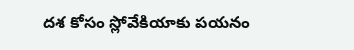దశ కోసం స్లోవేకియాకు పయనం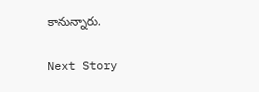కానున్నారు.

Next Story